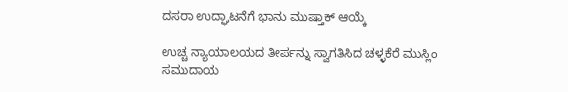ದಸರಾ ಉದ್ಘಾಟನೆಗೆ ಭಾನು ಮುಷ್ತಾಕ್ ಆಯ್ಕೆ

ಉಚ್ಚ ನ್ಯಾಯಾಲಯದ ತೀರ್ಪನ್ನು ಸ್ವಾಗತಿಸಿದ ಚಳ್ಳಕೆರೆ ಮುಸ್ಲಿಂ ಸಮುದಾಯ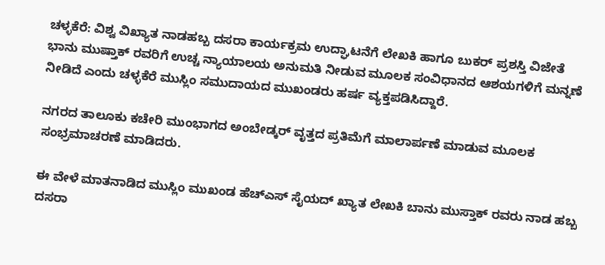ಚಳ್ಳಕೆರೆ: ವಿಶ್ವ ವಿಖ್ಯಾತ ನಾಡಹಬ್ಬ ದಸರಾ ಕಾರ್ಯಕ್ರಮ ಉದ್ಘಾಟನೆಗೆ ಲೇಖಕಿ ಹಾಗೂ ಬುಕರ್ ಪ್ರಶಸ್ತಿ ವಿಜೇತೆ ಭಾನು ಮುಷ್ತಾಕ್ ರವರಿಗೆ ಉಚ್ಚ ನ್ಯಾಯಾಲಯ ಅನುಮತಿ ನೀಡುವ ಮೂಲಕ ಸಂವಿಧಾನದ ಆಶಯಗಳಿಗೆ ಮನ್ನಣೆ ನೀಡಿದೆ ಎಂದು ಚಳ್ಳಕೆರೆ ಮುಸ್ಲಿಂ ಸಮುದಾಯದ ಮುಖಂಡರು ಹರ್ಷ ವ್ಯಕ್ತಪಡಿಸಿದ್ದಾರೆ.

ನಗರದ ತಾಲೂಕು ಕಚೇರಿ ಮುಂಭಾಗದ ಅಂಬೇಡ್ಕರ್ ವೃತ್ತದ ಪ್ರತಿಮೆಗೆ ಮಾಲಾರ್ಪಣೆ ಮಾಡುವ ಮೂಲಕ ಸಂಭ್ರಮಾಚರಣೆ ಮಾಡಿದರು.

ಈ ವೇಳೆ ಮಾತನಾಡಿದ ಮುಸ್ಲಿಂ ಮುಖಂಡ ಹೆಚ್ಎಸ್ ಸೈಯದ್ ಖ್ಯಾತ ಲೇಖಕಿ ಬಾನು ಮುಸ್ತಾಕ್ ರವರು ನಾಡ ಹಬ್ಬ ದಸರಾ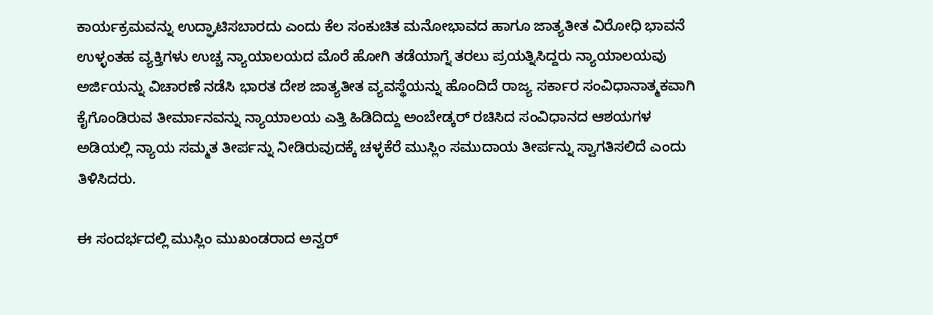ಕಾರ್ಯಕ್ರಮವನ್ನು ಉದ್ಘಾಟಿಸಬಾರದು ಎಂದು ಕೆಲ ಸಂಕುಚಿತ ಮನೋಭಾವದ ಹಾಗೂ ಜಾತ್ಯತೀತ ವಿರೋಧಿ ಭಾವನೆ ಉಳ್ಳಂತಹ ವ್ಯಕ್ತಿಗಳು ಉಚ್ಚ ನ್ಯಾಯಾಲಯದ ಮೊರೆ ಹೋಗಿ ತಡೆಯಾಗ್ನೆ ತರಲು ಪ್ರಯತ್ನಿಸಿದ್ದರು ನ್ಯಾಯಾಲಯವು ಅರ್ಜಿಯನ್ನು ವಿಚಾರಣೆ ನಡೆಸಿ ಭಾರತ ದೇಶ ಜಾತ್ಯತೀತ ವ್ಯವಸ್ಥೆಯನ್ನು ಹೊಂದಿದೆ ರಾಜ್ಯ ಸರ್ಕಾರ ಸಂವಿಧಾನಾತ್ಮಕವಾಗಿ ಕೈಗೊಂಡಿರುವ ತೀರ್ಮಾನವನ್ನು ನ್ಯಾಯಾಲಯ ಎತ್ತಿ ಹಿಡಿದಿದ್ದು ಅಂಬೇಡ್ಕರ್ ರಚಿಸಿದ ಸಂವಿಧಾನದ ಆಶಯಗಳ ಅಡಿಯಲ್ಲಿ ನ್ಯಾಯ ಸಮ್ಮತ ತೀರ್ಪನ್ನು ನೀಡಿರುವುದಕ್ಕೆ ಚಳ್ಳಕೆರೆ ಮುಸ್ಲಿಂ ಸಮುದಾಯ ತೀರ್ಪನ್ನು ಸ್ವಾಗತಿಸಲಿದೆ ಎಂದು ತಿಳಿಸಿದರು.

ಈ ಸಂದರ್ಭದಲ್ಲಿ ಮುಸ್ಲಿಂ ಮುಖಂಡರಾದ ಅನ್ವರ್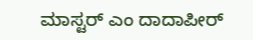ಮಾಸ್ಟರ್ ಎಂ ದಾದಾಪೀರ್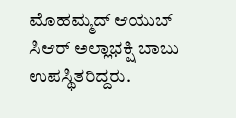ಮೊಹಮ್ಮದ್ ಆಯುಬ್ ಸಿಆರ್ ಅಲ್ಲಾಭಕ್ಷಿ ಬಾಬು ಉಪಸ್ಥಿತರಿದ್ದರು.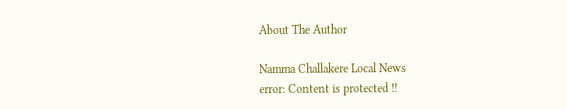About The Author

Namma Challakere Local News
error: Content is protected !!